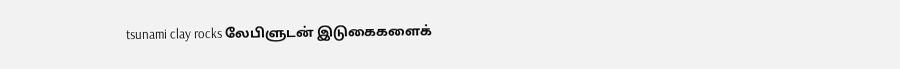tsunami clay rocks லேபிளுடன் இடுகைகளைக்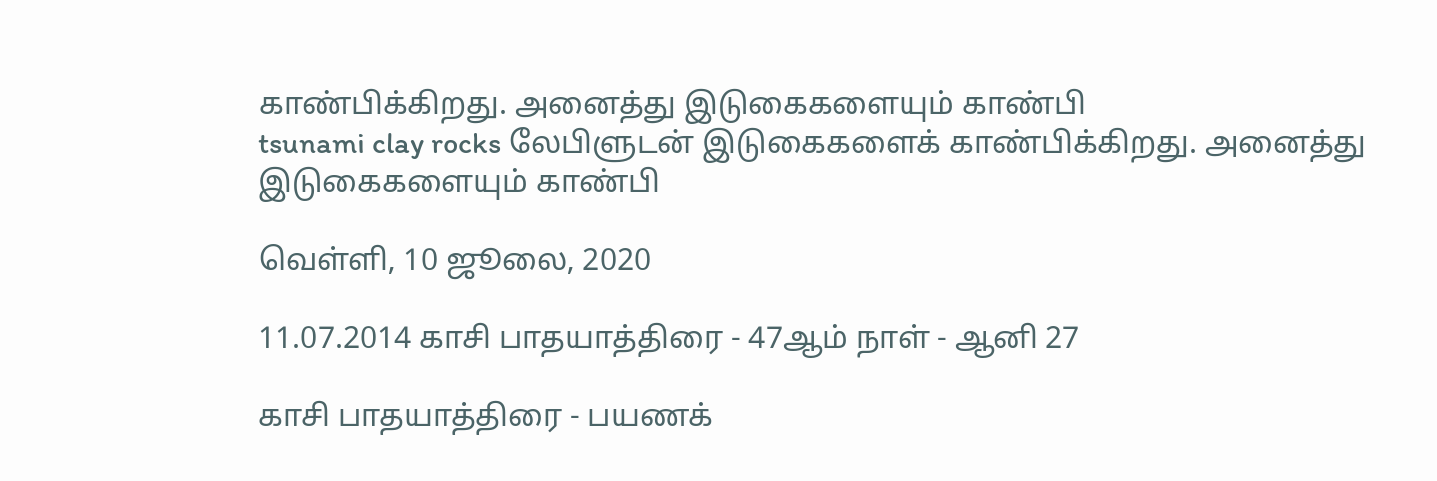காண்பிக்கிறது. அனைத்து இடுகைகளையும் காண்பி
tsunami clay rocks லேபிளுடன் இடுகைகளைக் காண்பிக்கிறது. அனைத்து இடுகைகளையும் காண்பி

வெள்ளி, 10 ஜூலை, 2020

11.07.2014 காசி பாதயாத்திரை - 47ஆம் நாள் - ஆனி 27

காசி பாதயாத்திரை - பயணக்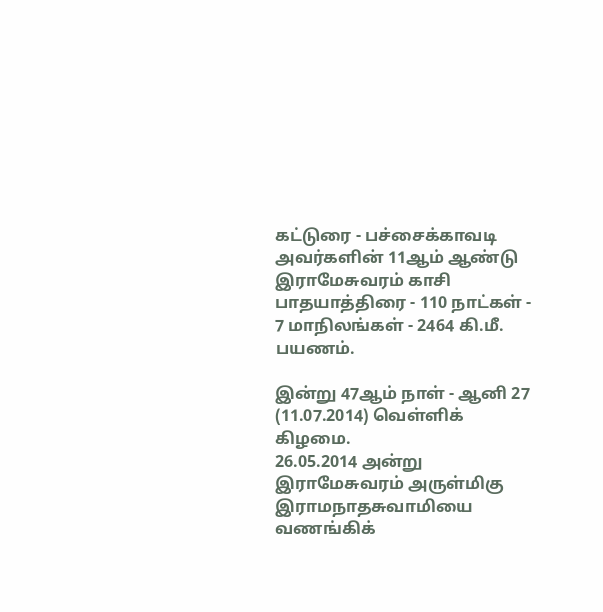கட்டுரை - பச்சைக்காவடி அவர்களின் 11ஆம் ஆண்டு இராமேசுவரம் காசி பாதயாத்திரை - 110 நாட்கள் - 7 மாநிலங்கள் - 2464 கி.மீ. பயணம்.

இன்று 47ஆம் நாள் - ஆனி 27 (11.07.2014) வெள்ளிக் கிழமை.
26.05.2014 அன்று இராமேசுவரம் அருள்மிகு இராமநாதசுவாமியை வணங்கிக்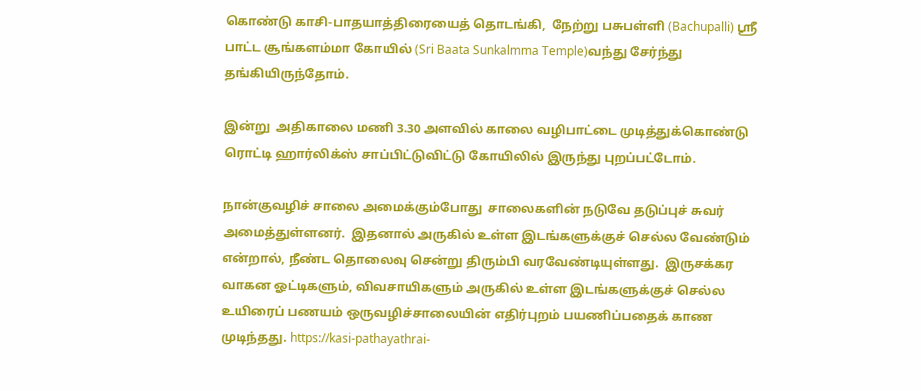கொண்டு காசி-பாதயாத்திரையைத் தொடங்கி,  நேற்று பசுபள்ளி (Bachupalli) ஸ்ரீ பாட்ட சூங்களம்மா கோயில் (Sri Baata Sunkalmma Temple)வந்து சேர்ந்து  தங்கியிருந்தோம்.

இன்று  அதிகாலை மணி 3.30 அளவில் காலை வழிபாட்டை முடித்துக்கொண்டு ரொட்டி ஹார்லிக்ஸ் சாப்பிட்டுவிட்டு கோயிலில் இருந்து புறப்பட்டோம்.

நான்குவழிச் சாலை அமைக்கும்போது  சாலைகளின் நடுவே தடுப்புச் சுவர் அமைத்துள்ளனர்.  இதனால் அருகில் உள்ள இடங்களுக்குச் செல்ல வேண்டும் என்றால், நீண்ட தொலைவு சென்று திரும்பி வரவேண்டியுள்ளது.  இருசக்கர வாகன ஓட்டிகளும், விவசாயிகளும் அருகில் உள்ள இடங்களுக்குச் செல்ல உயிரைப் பணயம் ஒருவழிச்சாலையின் எதிர்புறம் பயணிப்பதைக் காண முடிந்தது. https://kasi-pathayathrai-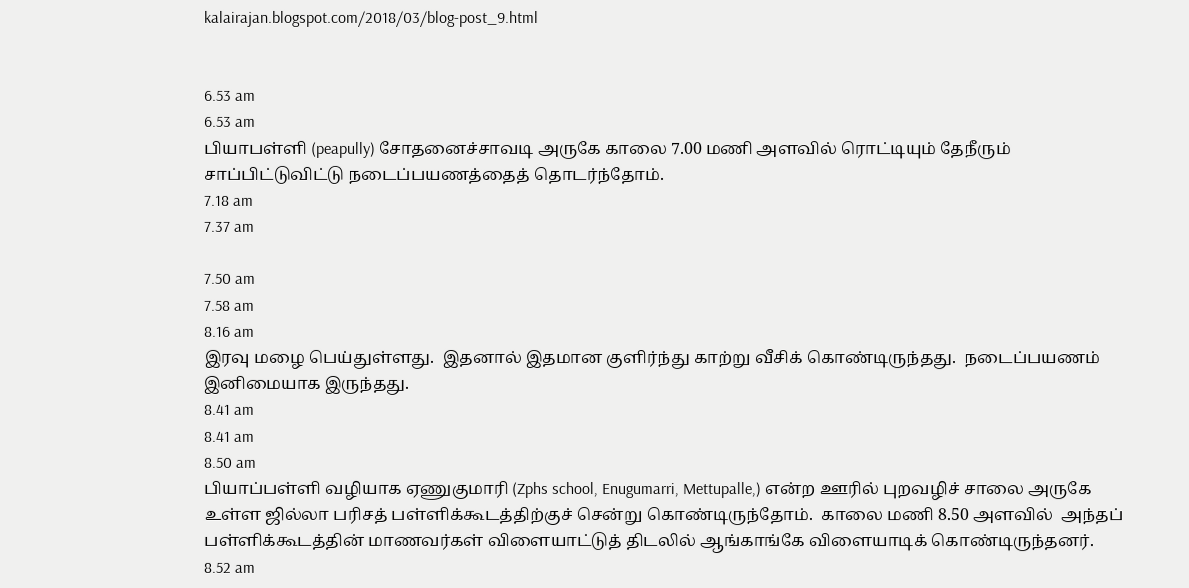kalairajan.blogspot.com/2018/03/blog-post_9.html


6.53 am
6.53 am
பியாபள்ளி (peapully) சோதனைச்சாவடி அருகே காலை 7.00 மணி அளவில் ரொட்டியும் தேநீரும் சாப்பிட்டுவிட்டு நடைப்பயணத்தைத் தொடர்ந்தோம்.
7.18 am
7.37 am

7.50 am
7.58 am
8.16 am
இரவு மழை பெய்துள்ளது.  இதனால் இதமான குளிர்ந்து காற்று வீசிக் கொண்டிருந்தது.  நடைப்பயணம் இனிமையாக இருந்தது.
8.41 am
8.41 am
8.50 am
பியாப்பள்ளி வழியாக ஏணுகுமாரி (Zphs school, Enugumarri, Mettupalle,) என்ற ஊரில் புறவழிச் சாலை அருகே உள்ள ஜில்லா பரிசத் பள்ளிக்கூடத்திற்குச் சென்று கொண்டிருந்தோம்.  காலை மணி 8.50 அளவில்  அந்தப் பள்ளிக்கூடத்தின் மாணவர்கள் விளையாட்டுத் திடலில் ஆங்காங்கே விளையாடிக் கொண்டிருந்தனர்.
8.52 am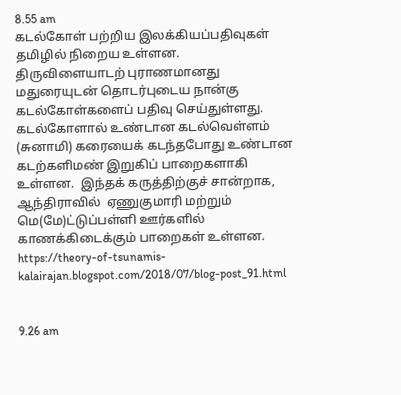8.55 am
கடல்கோள் பற்றிய இலக்கியப்பதிவுகள் தமிழில் நிறைய உள்ளன.  திருவிளையாடற் புராணமானது மதுரையுடன் தொடர்புடைய நான்கு கடல்கோள்களைப் பதிவு செய்துள்ளது.  கடல்கோளால் உண்டான கடல்வெள்ளம் (சுனாமி) கரையைக் கடந்தபோது உண்டான கடற்களிமண் இறுகிப் பாறைகளாகி உள்ளன.  இந்தக் கருத்திற்குச் சான்றாக, ஆந்திராவில்  ஏணுகுமாரி மற்றும் மெ(மே)ட்டுப்பள்ளி ஊர்களில் காணக்கிடைக்கும் பாறைகள் உள்ளன.  https://theory-of-tsunamis-kalairajan.blogspot.com/2018/07/blog-post_91.html


9.26 am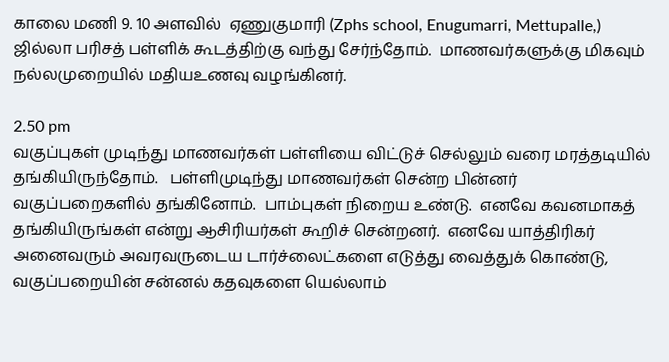காலை மணி 9. 10 அளவில்  ஏணுகுமாரி (Zphs school, Enugumarri, Mettupalle,) ஜில்லா பரிசத் பள்ளிக் கூடத்திற்கு வந்து சேர்ந்தோம்.  மாணவர்களுக்கு மிகவும் நல்லமுறையில் மதியஉணவு வழங்கினர்.

2.50 pm
வகுப்புகள் முடிந்து மாணவர்கள் பள்ளியை விட்டுச் செல்லும் வரை மரத்தடியில் தங்கியிருந்தோம்.   பள்ளிமுடிந்து மாணவர்கள் சென்ற பின்னர் வகுப்பறைகளில் தங்கினோம்.  பாம்புகள் நிறைய உண்டு.  எனவே கவனமாகத் தங்கியிருங்கள் என்று ஆசிரியர்கள் கூறிச் சென்றனர்.  எனவே யாத்திரிகர் அனைவரும் அவரவருடைய டார்ச்லைட்களை எடுத்து வைத்துக் கொண்டு, வகுப்பறையின் சன்னல் கதவுகளை யெல்லாம்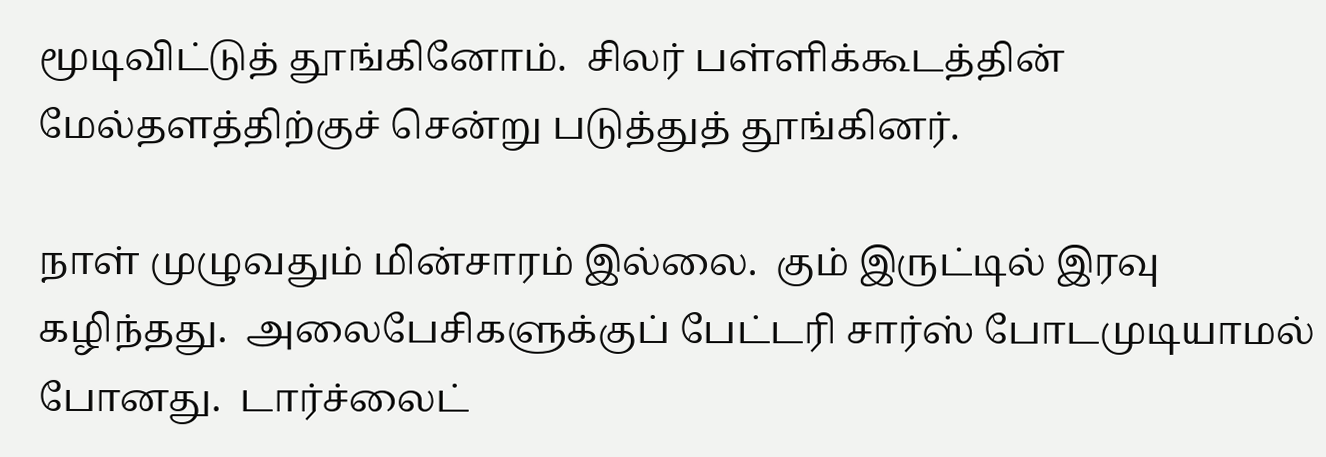மூடிவிட்டுத் தூங்கினோம்.  சிலர் பள்ளிக்கூடத்தின் மேல்தளத்திற்குச் சென்று படுத்துத் தூங்கினர்.

நாள் முழுவதும் மின்சாரம் இல்லை.  கும் இருட்டில் இரவு கழிந்தது.  அலைபேசிகளுக்குப் பேட்டரி சார்ஸ் போடமுடியாமல் போனது.  டார்ச்லைட்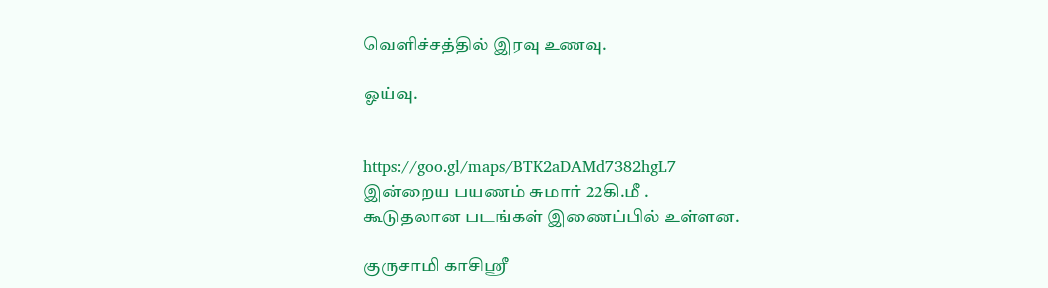வெளிச்சத்தில் இரவு உணவு.

ஓய்வு.


https://goo.gl/maps/BTK2aDAMd7382hgL7
இன்றைய பயணம் சுமார் 22கி.மீ .
கூடுதலான படங்கள் இணைப்பில் உள்ளன.

குருசாமி காசிஸ்ரீ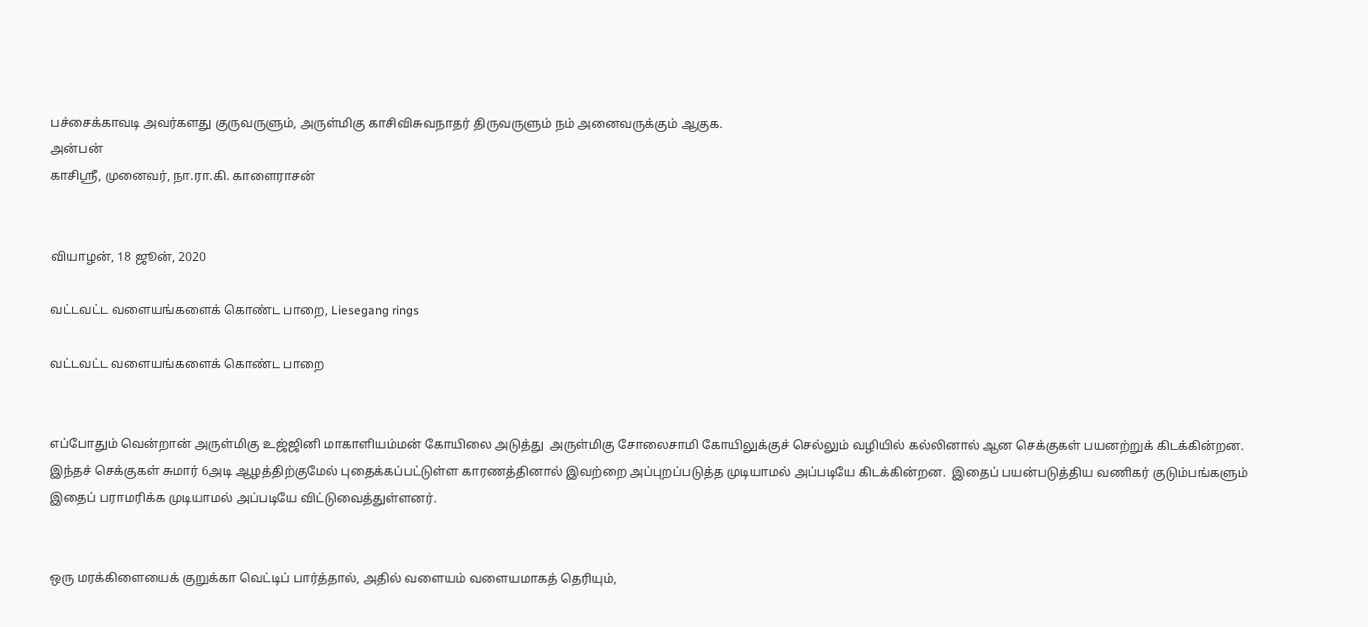பச்சைக்காவடி அவர்களது குருவருளும், அருள்மிகு காசிவிசுவநாதர் திருவருளும் நம் அனைவருக்கும் ஆகுக.
அன்பன்
காசிஸ்ரீ, முனைவர், நா.ரா.கி. காளைராசன்


வியாழன், 18 ஜூன், 2020

வட்டவட்ட வளையங்களைக் கொண்ட பாறை, Liesegang rings

வட்டவட்ட வளையங்களைக் கொண்ட பாறை


எப்போதும் வென்றான் அருள்மிகு உஜ்ஜினி மாகாளியம்மன் கோயிலை அடுத்து  அருள்மிகு சோலைசாமி கோயிலுக்குச் செல்லும் வழியில் கல்லினால் ஆன செக்குகள் பயனற்றுக் கிடக்கின்றன.  இந்தச் செக்குகள் சுமார் 6அடி ஆழத்திற்குமேல் புதைக்கப்பட்டுள்ள காரணத்தினால் இவற்றை அப்புறப்படுத்த முடியாமல் அப்படியே கிடக்கின்றன.  இதைப் பயன்படுத்திய வணிகர் குடும்பங்களும் இதைப் பராமரிக்க முடியாமல் அப்படியே விட்டுவைத்துள்ளனர்.


ஒரு மரக்கிளையைக் குறுக்கா வெட்டிப் பார்த்தால், அதில் வளையம் வளையமாகத் தெரியும்,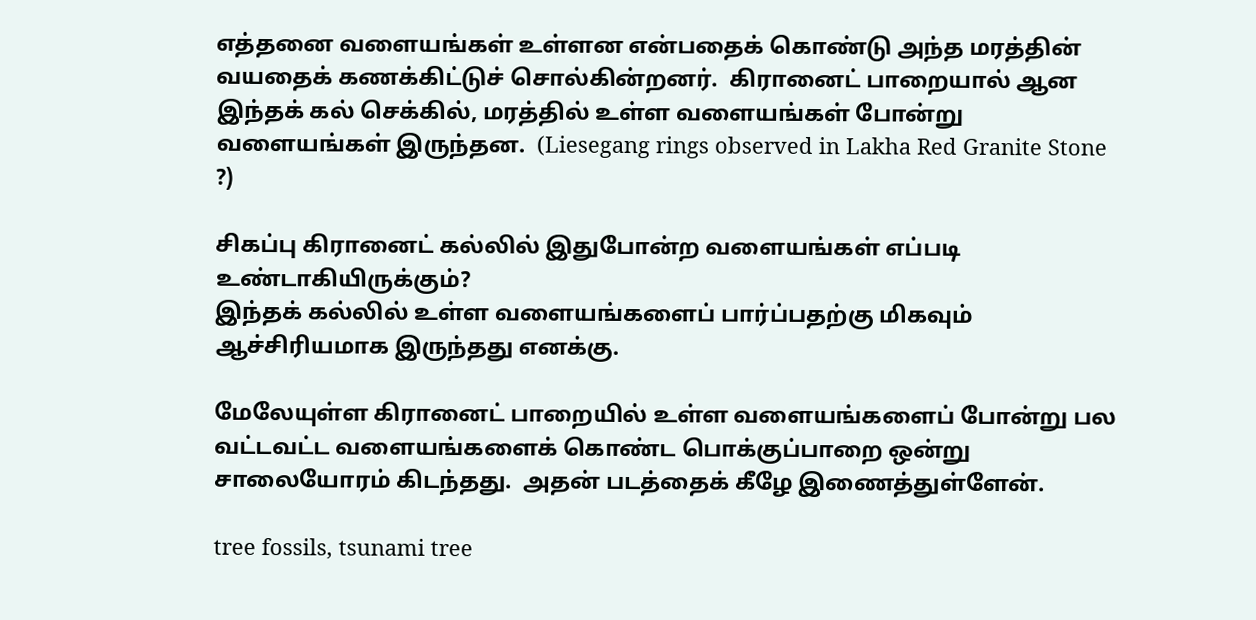எத்தனை வளையங்கள் உள்ளன என்பதைக் கொண்டு அந்த மரத்தின் வயதைக் கணக்கிட்டுச் சொல்கின்றனர்.  கிரானைட் பாறையால் ஆன இந்தக் கல் செக்கில், மரத்தில் உள்ள வளையங்கள் போன்று வளையங்கள் இருந்தன.  (Liesegang rings observed in Lakha Red Granite Stone ?)

சிகப்பு கிரானைட் கல்லில் இதுபோன்ற வளையங்கள் எப்படி உண்டாகியிருக்கும்?
இந்தக் கல்லில் உள்ள வளையங்களைப் பார்ப்பதற்கு மிகவும் ஆச்சிரியமாக இருந்தது எனக்கு.

மேலேயுள்ள கிரானைட் பாறையில் உள்ள வளையங்களைப் போன்று பல வட்டவட்ட வளையங்களைக் கொண்ட பொக்குப்பாறை ஒன்று சாலையோரம் கிடந்தது.  அதன் படத்தைக் கீழே இணைத்துள்ளேன்.

tree fossils, tsunami tree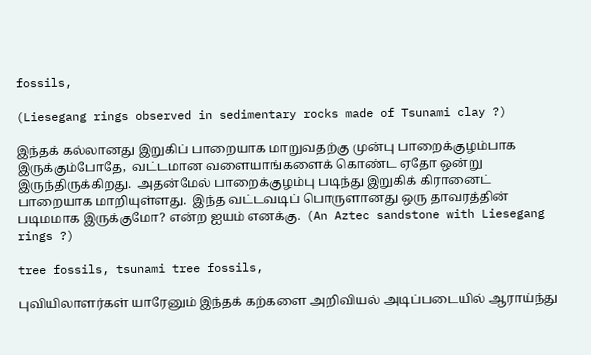fossils,

(Liesegang rings observed in sedimentary rocks made of Tsunami clay ?)

இந்தக் கல்லானது இறுகிப் பாறையாக மாறுவதற்கு முன்பு பாறைக்குழம்பாக இருக்கும்போதே,  வட்டமான வளையாங்களைக் கொண்ட ஏதோ ஒன்று இருந்திருக்கிறது.  அதன்மேல் பாறைக்குழம்பு படிந்து இறுகிக் கிரானைட் பாறையாக மாறியுள்ளது.  இந்த வட்டவடிப் பொருளானது ஒரு தாவரத்தின் படிமமாக இருக்குமோ? என்ற ஐயம் எனக்கு.  (An Aztec sandstone with Liesegang rings ?)

tree fossils, tsunami tree fossils,

புவியிலாளர்கள் யாரேனும் இந்தக் கற்களை அறிவியல் அடிப்படையில் ஆராய்ந்து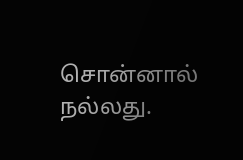சொன்னால் நல்லது.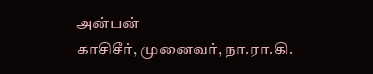அன்பன்
காசிசீர், முனைவர், நா.ரா.கி.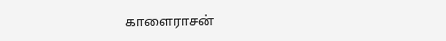காளைராசன்